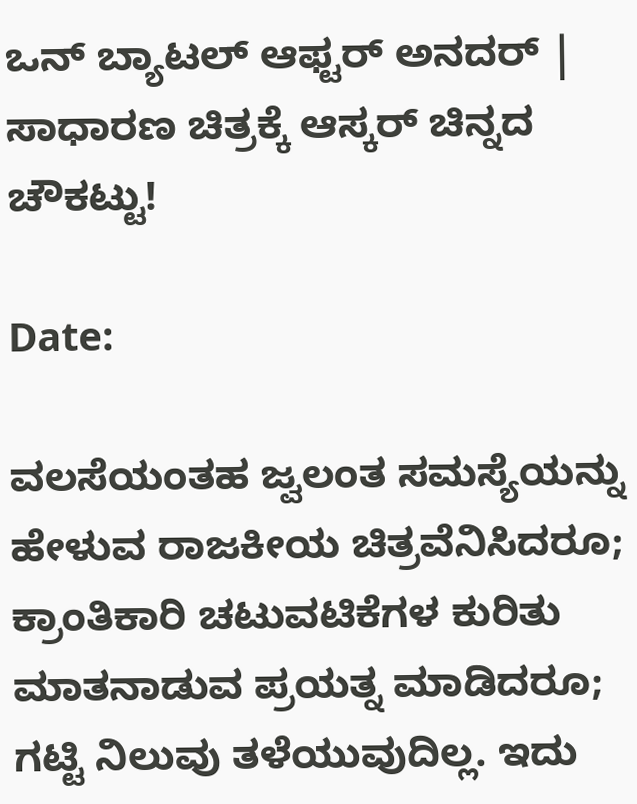ಒನ್ ಬ್ಯಾಟಲ್ ಆಫ್ಟರ್ ಅನದರ್ | ಸಾಧಾರಣ ಚಿತ್ರಕ್ಕೆ ಆಸ್ಕರ್ ಚಿನ್ನದ ಚೌಕಟ್ಟು!

Date:

ವಲಸೆಯಂತಹ ಜ್ವಲಂತ ಸಮಸ್ಯೆಯನ್ನು ಹೇಳುವ ರಾಜಕೀಯ ಚಿತ್ರವೆನಿಸಿದರೂ; ಕ್ರಾಂತಿಕಾರಿ ಚಟುವಟಿಕೆಗಳ ಕುರಿತು ಮಾತನಾಡುವ ಪ್ರಯತ್ನ ಮಾಡಿದರೂ; ಗಟ್ಟಿ ನಿಲುವು ತಳೆಯುವುದಿಲ್ಲ. ಇದು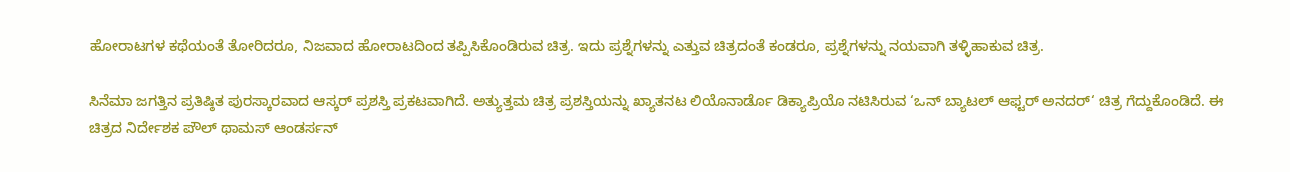ಹೋರಾಟಗಳ ಕಥೆಯಂತೆ ತೋರಿದರೂ, ನಿಜವಾದ ಹೋರಾಟದಿಂದ ತಪ್ಪಿಸಿಕೊಂಡಿರುವ ಚಿತ್ರ. ಇದು ಪ್ರಶ್ನೆಗಳನ್ನು ಎತ್ತುವ ಚಿತ್ರದಂತೆ ಕಂಡರೂ, ಪ್ರಶ್ನೆಗಳನ್ನು ನಯವಾಗಿ ತಳ್ಳಿಹಾಕುವ ಚಿತ್ರ.

ಸಿನೆಮಾ ಜಗತ್ತಿನ ಪ್ರತಿಷ್ಠಿತ ಪುರಸ್ಕಾರವಾದ ಆಸ್ಕರ್ ಪ್ರಶಸ್ತಿ ಪ್ರಕಟವಾಗಿದೆ. ಅತ್ಯುತ್ತಮ ಚಿತ್ರ ಪ್ರಶಸ್ತಿಯನ್ನು ಖ್ಯಾತನಟ ಲಿಯೊನಾರ್ಡೊ ಡಿಕ್ಯಾಪ್ರಿಯೊ ನಟಿಸಿರುವ ‘ಒನ್ ಬ್ಯಾಟಲ್ ಆಫ್ಟರ್ ಅನದರ್‘ ಚಿತ್ರ ಗೆದ್ದುಕೊಂಡಿದೆ. ಈ ಚಿತ್ರದ ನಿರ್ದೇಶಕ ಪೌಲ್ ಥಾಮಸ್ ಆಂಡರ್ಸನ್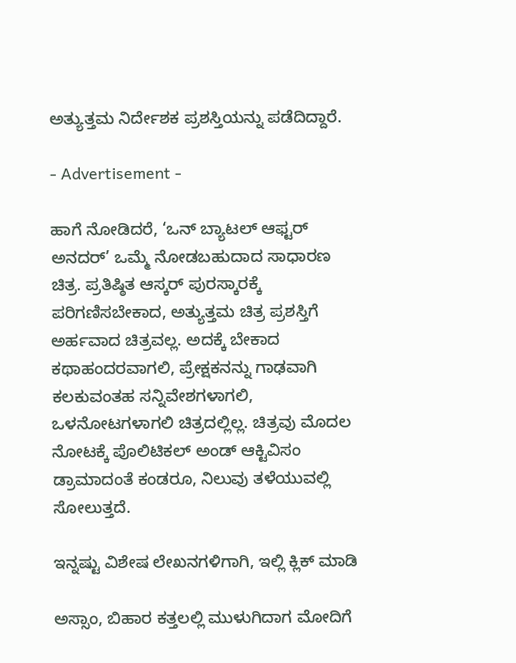ಅತ್ಯುತ್ತಮ ನಿರ್ದೇಶಕ ಪ್ರಶಸ್ತಿಯನ್ನು ಪಡೆದಿದ್ದಾರೆ.

- Advertisement -

ಹಾಗೆ ನೋಡಿದರೆ, ‘ಒನ್ ಬ್ಯಾಟಲ್ ಆಫ್ಟರ್ ಅನದರ್’ ಒಮ್ಮೆ ನೋಡಬಹುದಾದ ಸಾಧಾರಣ ಚಿತ್ರ. ಪ್ರತಿಷ್ಠಿತ ಆಸ್ಕರ್ ಪುರಸ್ಕಾರಕ್ಕೆ ಪರಿಗಣಿಸಬೇಕಾದ, ಅತ್ಯುತ್ತಮ ಚಿತ್ರ ಪ್ರಶಸ್ತಿಗೆ ಅರ್ಹವಾದ ಚಿತ್ರವಲ್ಲ. ಅದಕ್ಕೆ ಬೇಕಾದ ಕಥಾಹಂದರವಾಗಲಿ, ಪ್ರೇಕ್ಷಕನನ್ನು ಗಾಢವಾಗಿ ಕಲಕುವಂತಹ ಸನ್ನಿವೇಶಗಳಾಗಲಿ, ಒಳನೋಟಗಳಾಗಲಿ ಚಿತ್ರದಲ್ಲಿಲ್ಲ. ಚಿತ್ರವು ಮೊದಲ ನೋಟಕ್ಕೆ ಪೊಲಿಟಿಕಲ್ ಅಂಡ್ ಆಕ್ಟಿವಿಸಂ ಡ್ರಾಮಾದಂತೆ ಕಂಡರೂ, ನಿಲುವು ತಳೆಯುವಲ್ಲಿ ಸೋಲುತ್ತದೆ.

ಇನ್ನಷ್ಟು ವಿಶೇಷ ಲೇಖನಗಳಿಗಾಗಿ, ಇಲ್ಲಿ ಕ್ಲಿಕ್ ಮಾಡಿ

ಅಸ್ಸಾಂ, ಬಿಹಾರ ಕತ್ತಲಲ್ಲಿ ಮುಳುಗಿದಾಗ ಮೋದಿಗೆ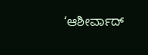‘ಆಶೀರ್ವಾದ್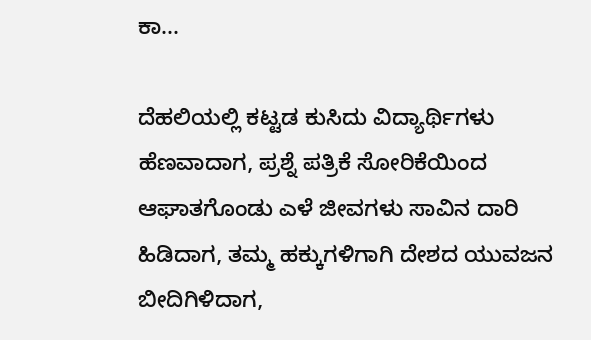ಕಾ...

ದೆಹಲಿಯಲ್ಲಿ ಕಟ್ಟಡ ಕುಸಿದು ವಿದ್ಯಾರ್ಥಿಗಳು ಹೆಣವಾದಾಗ, ಪ್ರಶ್ನೆ ಪತ್ರಿಕೆ ಸೋರಿಕೆಯಿಂದ ಆಘಾತಗೊಂಡು ಎಳೆ ಜೀವಗಳು ಸಾವಿನ ದಾರಿ ಹಿಡಿದಾಗ, ತಮ್ಮ ಹಕ್ಕುಗಳಿಗಾಗಿ ದೇಶದ ಯುವಜನ ಬೀದಿಗಿಳಿದಾಗ,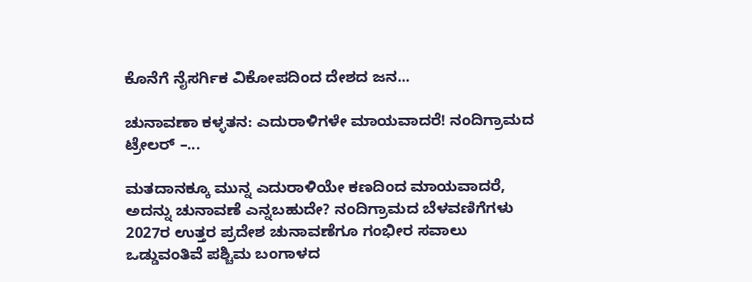ಕೊನೆಗೆ ನೈಸರ್ಗಿಕ ವಿಕೋಪದಿಂದ ದೇಶದ ಜನ...

ಚುನಾವಣಾ ಕಳ್ಳತನ: ಎದುರಾಳಿಗಳೇ ಮಾಯವಾದರೆ! ನಂದಿಗ್ರಾಮದ ಟ್ರೇಲರ್ –...

ಮತದಾನಕ್ಕೂ ಮುನ್ನ ಎದುರಾಳಿಯೇ ಕಣದಿಂದ ಮಾಯವಾದರೆ, ಅದನ್ನು ಚುನಾವಣೆ ಎನ್ನಬಹುದೇ? ನಂದಿಗ್ರಾಮದ ಬೆಳವಣಿಗೆಗಳು 2027ರ ಉತ್ತರ ಪ್ರದೇಶ ಚುನಾವಣೆಗೂ ಗಂಭೀರ ಸವಾಲು ಒಡ್ಡುವಂತಿವೆ ಪಶ್ಚಿಮ ಬಂಗಾಳದ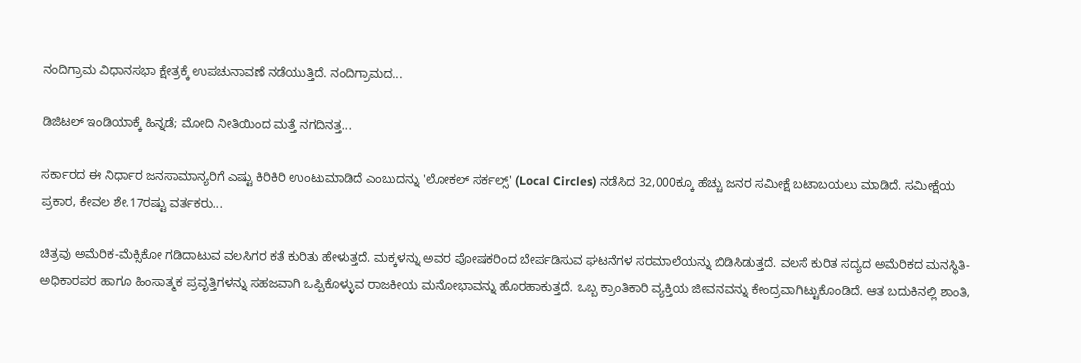ನಂದಿಗ್ರಾಮ ವಿಧಾನಸಭಾ ಕ್ಷೇತ್ರಕ್ಕೆ ಉಪಚುನಾವಣೆ ನಡೆಯುತ್ತಿದೆ. ನಂದಿಗ್ರಾಮದ...

ಡಿಜಿಟಲ್ ಇಂಡಿಯಾಕ್ಕೆ ಹಿನ್ನಡೆ; ಮೋದಿ ನೀತಿಯಿಂದ ಮತ್ತೆ ನಗದಿನತ್ತ...

ಸರ್ಕಾರದ ಈ ನಿರ್ಧಾರ ಜನಸಾಮಾನ್ಯರಿಗೆ ಎಷ್ಟು ಕಿರಿಕಿರಿ ಉಂಟುಮಾಡಿದೆ ಎಂಬುದನ್ನು 'ಲೋಕಲ್ ಸರ್ಕಲ್ಸ್' (Local Circles) ನಡೆಸಿದ 32,000ಕ್ಕೂ ಹೆಚ್ಚು ಜನರ ಸಮೀಕ್ಷೆ ಬಟಾಬಯಲು ಮಾಡಿದೆ. ಸಮೀಕ್ಷೆಯ ಪ್ರಕಾರ, ಕೇವಲ ಶೇ.17ರಷ್ಟು ವರ್ತಕರು...

ಚಿತ್ರವು ಅಮೆರಿಕ-ಮೆಕ್ಸಿಕೋ ಗಡಿದಾಟುವ ವಲಸಿಗರ ಕತೆ ಕುರಿತು ಹೇಳುತ್ತದೆ. ಮಕ್ಕಳನ್ನು ಅವರ ಪೋಷಕರಿಂದ ಬೇರ್ಪಡಿಸುವ ಘಟನೆಗಳ ಸರಮಾಲೆಯನ್ನು ಬಿಡಿಸಿಡುತ್ತದೆ. ವಲಸೆ ಕುರಿತ ಸದ್ಯದ ಅಮೆರಿಕದ ಮನಸ್ಥಿತಿ- ಅಧಿಕಾರಪರ ಹಾಗೂ ಹಿಂಸಾತ್ಮಕ ಪ್ರವೃತ್ತಿಗಳನ್ನು ಸಹಜವಾಗಿ ಒಪ್ಪಿಕೊಳ್ಳುವ ರಾಜಕೀಯ ಮನೋಭಾವನ್ನು ಹೊರಹಾಕುತ್ತದೆ. ಒಬ್ಬ ಕ್ರಾಂತಿಕಾರಿ ವ್ಯಕ್ತಿಯ ಜೀವನವನ್ನು ಕೇಂದ್ರವಾಗಿಟ್ಟುಕೊಂಡಿದೆ. ಆತ ಬದುಕಿನಲ್ಲಿ ಶಾಂತಿ,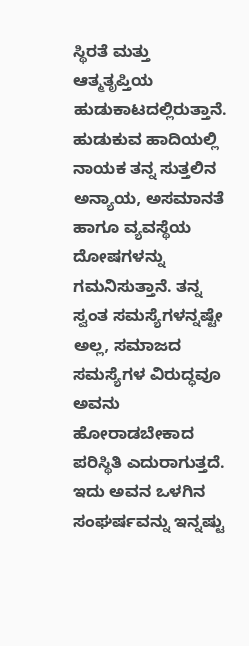ಸ್ಥಿರತೆ ಮತ್ತು ಆತ್ಮತೃಪ್ತಿಯ ಹುಡುಕಾಟದಲ್ಲಿರುತ್ತಾನೆ. ಹುಡುಕುವ ಹಾದಿಯಲ್ಲಿ ನಾಯಕ ತನ್ನ ಸುತ್ತಲಿನ ಅನ್ಯಾಯ, ಅಸಮಾನತೆ ಹಾಗೂ ವ್ಯವಸ್ಥೆಯ ದೋಷಗಳನ್ನು ಗಮನಿಸುತ್ತಾನೆ. ತನ್ನ ಸ್ವಂತ ಸಮಸ್ಯೆಗಳನ್ನಷ್ಟೇ ಅಲ್ಲ, ಸಮಾಜದ ಸಮಸ್ಯೆಗಳ ವಿರುದ್ಧವೂ ಅವನು ಹೋರಾಡಬೇಕಾದ ಪರಿಸ್ಥಿತಿ ಎದುರಾಗುತ್ತದೆ. ಇದು ಅವನ ಒಳಗಿನ ಸಂಘರ್ಷವನ್ನು ಇನ್ನಷ್ಟು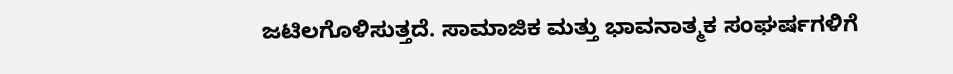ಜಟಿಲಗೊಳಿಸುತ್ತದೆ. ಸಾಮಾಜಿಕ ಮತ್ತು ಭಾವನಾತ್ಮಕ ಸಂಘರ್ಷಗಳಿಗೆ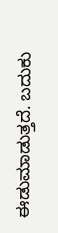ಈಡುಮಾಡುತ್ತದೆ. ಬದುಕು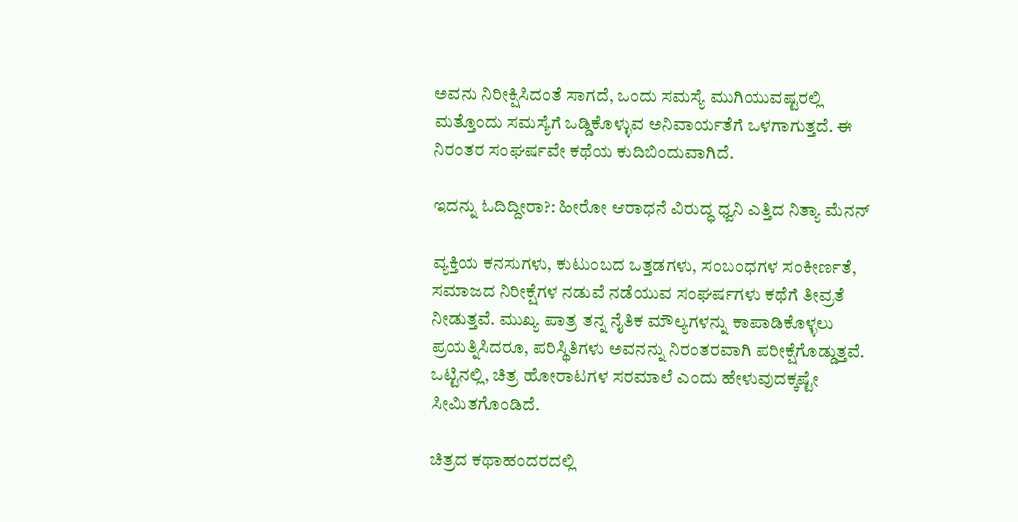ಅವನು ನಿರೀಕ್ಷಿಸಿದಂತೆ ಸಾಗದೆ, ಒಂದು ಸಮಸ್ಯೆ ಮುಗಿಯುವಷ್ಟರಲ್ಲಿ ಮತ್ತೊಂದು ಸಮಸ್ಯೆಗೆ ಒಡ್ಡಿಕೊಳ್ಳುವ ಅನಿವಾರ್ಯತೆಗೆ ಒಳಗಾಗುತ್ತದೆ. ಈ ನಿರಂತರ ಸಂಘರ್ಷವೇ ಕಥೆಯ ಕುದಿಬಿಂದುವಾಗಿದೆ.

ಇದನ್ನು ಓದಿದ್ದೀರಾ?: ಹೀರೋ ಆರಾಧನೆ ವಿರುದ್ಧ ಧ್ವನಿ ಎತ್ತಿದ ನಿತ್ಯಾ ಮೆನನ್

ವ್ಯಕ್ತಿಯ ಕನಸುಗಳು, ಕುಟುಂಬದ ಒತ್ತಡಗಳು, ಸಂಬಂಧಗಳ ಸಂಕೀರ್ಣತೆ, ಸಮಾಜದ ನಿರೀಕ್ಷೆಗಳ ನಡುವೆ ನಡೆಯುವ ಸಂಘರ್ಷಗಳು ಕಥೆಗೆ ತೀವ್ರತೆ ನೀಡುತ್ತವೆ. ಮುಖ್ಯ ಪಾತ್ರ ತನ್ನ ನೈತಿಕ ಮೌಲ್ಯಗಳನ್ನು ಕಾಪಾಡಿಕೊಳ್ಳಲು ಪ್ರಯತ್ನಿಸಿದರೂ, ಪರಿಸ್ಥಿತಿಗಳು ಅವನನ್ನು ನಿರಂತರವಾಗಿ ಪರೀಕ್ಷೆಗೊಡ್ಡುತ್ತವೆ. ಒಟ್ಟಿನಲ್ಲಿ, ಚಿತ್ರ ಹೋರಾಟಗಳ ಸರಮಾಲೆ ಎಂದು ಹೇಳುವುದಕ್ಕಷ್ಟೇ ಸೀಮಿತಗೊಂಡಿದೆ.

ಚಿತ್ರದ ಕಥಾಹಂದರದಲ್ಲಿ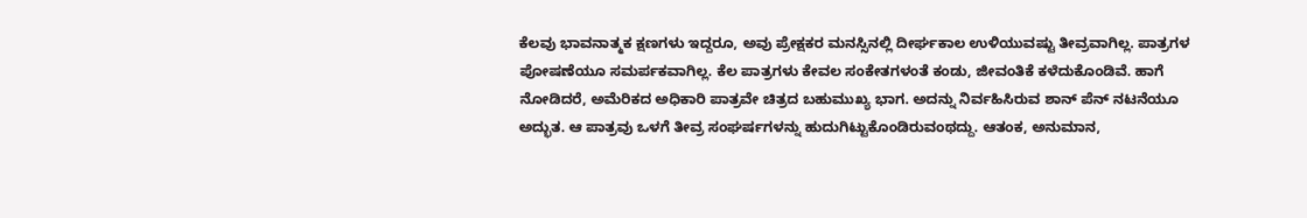ಕೆಲವು ಭಾವನಾತ್ಮಕ ಕ್ಷಣಗಳು ಇದ್ದರೂ, ಅವು ಪ್ರೇಕ್ಷಕರ ಮನಸ್ಸಿನಲ್ಲಿ ದೀರ್ಘಕಾಲ ಉಳಿಯುವಷ್ಟು ತೀವ್ರವಾಗಿಲ್ಲ. ಪಾತ್ರಗಳ ಪೋಷಣೆಯೂ ಸಮರ್ಪಕವಾಗಿಲ್ಲ. ಕೆಲ ಪಾತ್ರಗಳು ಕೇವಲ ಸಂಕೇತಗಳಂತೆ ಕಂಡು, ಜೀವಂತಿಕೆ ಕಳೆದುಕೊಂಡಿವೆ. ಹಾಗೆ ನೋಡಿದರೆ, ಅಮೆರಿಕದ ಅಧಿಕಾರಿ ಪಾತ್ರವೇ ಚಿತ್ರದ ಬಹುಮುಖ್ಯ ಭಾಗ. ಅದನ್ನು ನಿರ್ವಹಿಸಿರುವ ಶಾನ್ ಪೆನ್ ನಟನೆಯೂ ಅದ್ಭುತ. ಆ ಪಾತ್ರವು ಒಳಗೆ ತೀವ್ರ ಸಂಘರ್ಷಗಳನ್ನು ಹುದುಗಿಟ್ಟುಕೊಂಡಿರುವಂಥದ್ದು. ಆತಂಕ, ಅನುಮಾನ,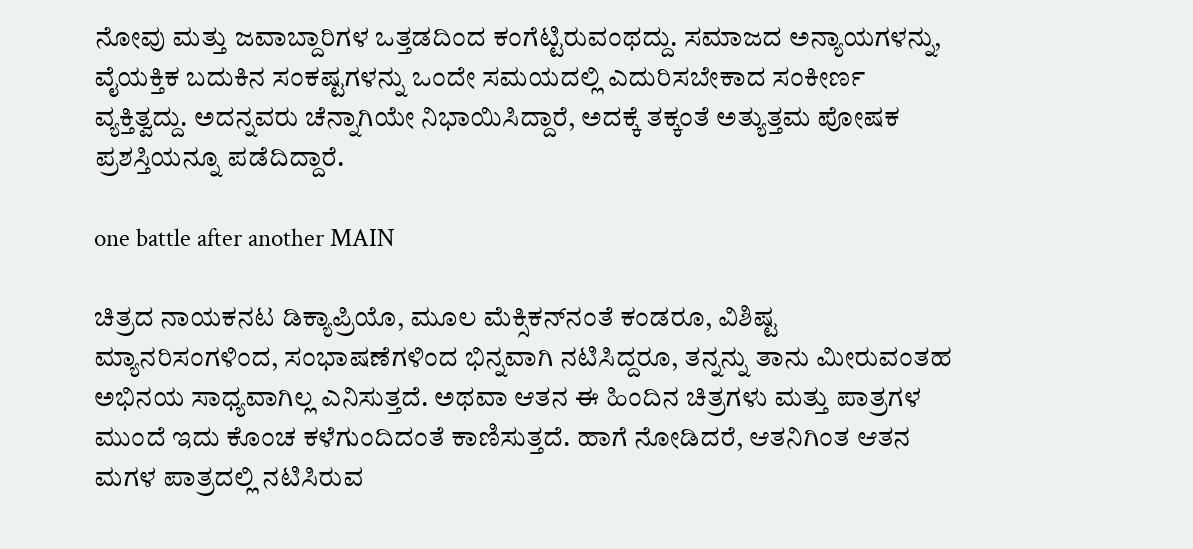ನೋವು ಮತ್ತು ಜವಾಬ್ದಾರಿಗಳ ಒತ್ತಡದಿಂದ ಕಂಗೆಟ್ಟಿರುವಂಥದ್ದು. ಸಮಾಜದ ಅನ್ಯಾಯಗಳನ್ನು, ವೈಯಕ್ತಿಕ ಬದುಕಿನ ಸಂಕಷ್ಟಗಳನ್ನು ಒಂದೇ ಸಮಯದಲ್ಲಿ ಎದುರಿಸಬೇಕಾದ ಸಂಕೀರ್ಣ ವ್ಯಕ್ತಿತ್ವದ್ದು. ಅದನ್ನವರು ಚೆನ್ನಾಗಿಯೇ ನಿಭಾಯಿಸಿದ್ದಾರೆ, ಅದಕ್ಕೆ ತಕ್ಕಂತೆ ಅತ್ಯುತ್ತಮ ಪೋಷಕ ಪ್ರಶಸ್ತಿಯನ್ನೂ ಪಡೆದಿದ್ದಾರೆ.

one battle after another MAIN

ಚಿತ್ರದ ನಾಯಕನಟ ಡಿಕ್ಯಾಪ್ರಿಯೊ, ಮೂಲ ಮೆಕ್ಸಿಕನ್‌ನಂತೆ ಕಂಡರೂ, ವಿಶಿಷ್ಟ ಮ್ಯಾನರಿಸಂಗಳಿಂದ, ಸಂಭಾಷಣೆಗಳಿಂದ ಭಿನ್ನವಾಗಿ ನಟಿಸಿದ್ದರೂ, ತನ್ನನ್ನು ತಾನು ಮೀರುವಂತಹ ಅಭಿನಯ ಸಾಧ್ಯವಾಗಿಲ್ಲ ಎನಿಸುತ್ತದೆ. ಅಥವಾ ಆತನ ಈ ಹಿಂದಿನ ಚಿತ್ರಗಳು ಮತ್ತು ಪಾತ್ರಗಳ ಮುಂದೆ ಇದು ಕೊಂಚ ಕಳೆಗುಂದಿದಂತೆ ಕಾಣಿಸುತ್ತದೆ. ಹಾಗೆ ನೋಡಿದರೆ, ಆತನಿಗಿಂತ ಆತನ ಮಗಳ ಪಾತ್ರದಲ್ಲಿ ನಟಿಸಿರುವ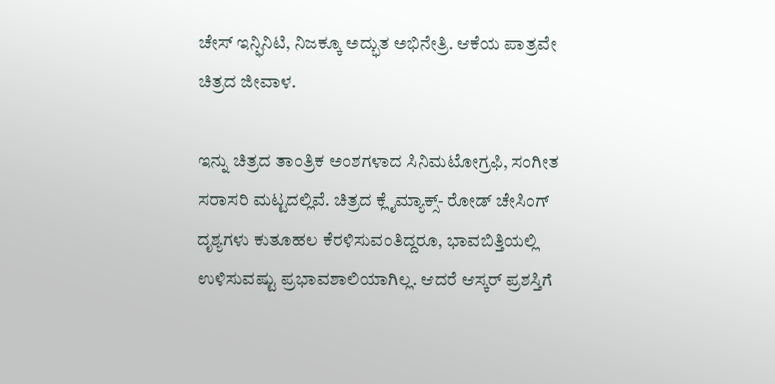ಚೇಸ್ ಇನ್ಫಿನಿಟಿ, ನಿಜಕ್ಕೂ ಅದ್ಭುತ ಅಭಿನೇತ್ರಿ. ಆಕೆಯ ಪಾತ್ರವೇ ಚಿತ್ರದ ಜೀವಾಳ.

ಇನ್ನು ಚಿತ್ರದ ತಾಂತ್ರಿಕ ಅಂಶಗಳಾದ ಸಿನಿಮಟೋಗ್ರಫಿ, ಸಂಗೀತ ಸರಾಸರಿ ಮಟ್ಟದಲ್ಲಿವೆ. ಚಿತ್ರದ ಕ್ಲೈಮ್ಯಾಕ್ಸ್- ರೋಡ್ ಚೇಸಿಂಗ್ ದೃಶ್ಯಗಳು ಕುತೂಹಲ ಕೆರಳಿಸುವಂತಿದ್ದರೂ, ಭಾವಬಿತ್ತಿಯಲ್ಲಿ ಉಳಿಸುವಷ್ಟು ಪ್ರಭಾವಶಾಲಿಯಾಗಿಲ್ಲ. ಆದರೆ ಆಸ್ಕರ್ ಪ್ರಶಸ್ತಿಗೆ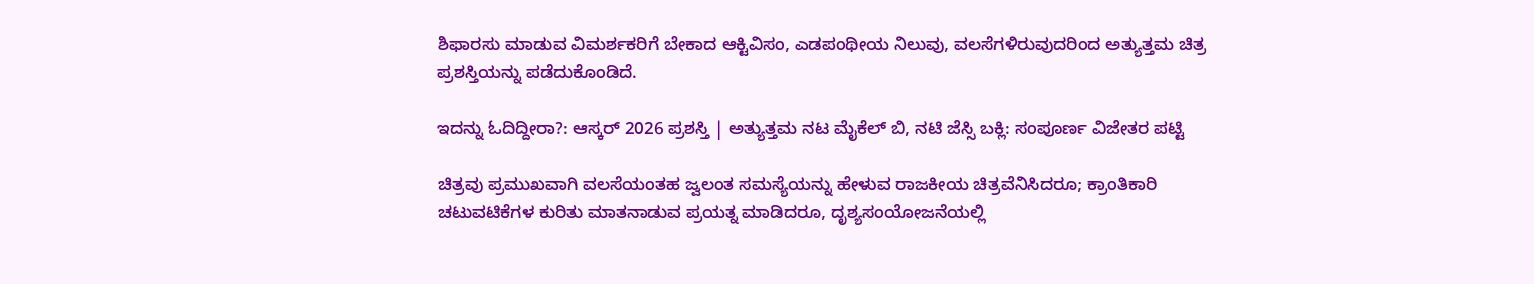ಶಿಫಾರಸು ಮಾಡುವ ವಿಮರ್ಶಕರಿಗೆ ಬೇಕಾದ ಆಕ್ಟಿವಿಸಂ, ಎಡಪಂಥೀಯ ನಿಲುವು, ವಲಸೆಗಳಿರುವುದರಿಂದ ಅತ್ಯುತ್ತಮ ಚಿತ್ರ ಪ್ರಶಸ್ತಿಯನ್ನು ಪಡೆದುಕೊಂಡಿದೆ.

ಇದನ್ನು ಓದಿದ್ದೀರಾ?: ಆಸ್ಕರ್ 2026 ಪ್ರಶಸ್ತಿ | ಅತ್ಯುತ್ತಮ ನಟ ಮೈಕೆಲ್ ಬಿ, ನಟಿ ಜೆಸ್ಸಿ ಬಕ್ಲಿ: ಸಂಪೂರ್ಣ ವಿಜೇತರ ಪಟ್ಟಿ

ಚಿತ್ರವು ಪ್ರಮುಖವಾಗಿ ವಲಸೆಯಂತಹ ಜ್ವಲಂತ ಸಮಸ್ಯೆಯನ್ನು ಹೇಳುವ ರಾಜಕೀಯ ಚಿತ್ರವೆನಿಸಿದರೂ; ಕ್ರಾಂತಿಕಾರಿ ಚಟುವಟಿಕೆಗಳ ಕುರಿತು ಮಾತನಾಡುವ ಪ್ರಯತ್ನ ಮಾಡಿದರೂ, ದೃಶ್ಯಸಂಯೋಜನೆಯಲ್ಲಿ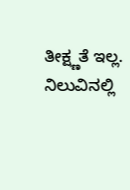ತೀಕ್ಷ್ಣತೆ ಇಲ್ಲ. ನಿಲುವಿನಲ್ಲಿ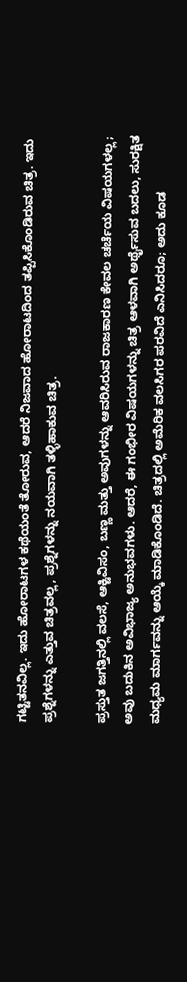ಗಟ್ಟಿತನವಿಲ್ಲ. ಇದು ಹೋರಾಟಗಳ ಕಥೆಯಂತೆ ತೋರುವ, ಆದರೆ ನಿಜವಾದ ಹೋರಾಟದಿಂದ ತಪ್ಪಿಸಿಕೊಂಡಿರುವ ಚಿತ್ರ. ಇದು ಪ್ರಶ್ನೆಗಳನ್ನು ಎತ್ತುವ ಚಿತ್ರವಲ್ಲ, ಪ್ರಶ್ನೆಗಳನ್ನು ನಯವಾಗಿ ತಳ್ಳಿಹಾಕುವ ಚಿತ್ರ.

ಪ್ರಸ್ತುತ ಜಗತ್ತಿನಲ್ಲಿ ವಲಸೆ, ಆಕ್ಟಿವಿಸಂ, ಬಣ್ಣ ಮತ್ತು ಅವುಗಳನ್ನು ಆವರಿಸಿರುವ ರಾಜಕಾರಣ ಕೇವಲ ಚರ್ಚೆಯ ವಿಷಯಗಳಲ್ಲ; ಅವು ಬದುಕಿನ ಅವಿಭಾಜ್ಯ ಅನುಭವಗಳು. ಆದರೆ, ಈ ಗಂಭೀರ ವಿಷಯಗಳನ್ನು ಚಿತ್ರ ಆಳವಾಗಿ ಅರ್ಥೈಸುವ ಬದಲು, ಸುರಕ್ಷಿತ ಮಧ್ಯಮ ಮಾರ್ಗವನ್ನು ಆಯ್ಕೆ ಮಾಡಿಕೊಂಡಿದೆ. ಚಿತ್ರದಲ್ಲಿ ಅಮೆರಿಕ ವಲಸಿಗರ ಪರವಿದೆ ಎನಿಸಿದರೂ; ಅದು ಕೂಡ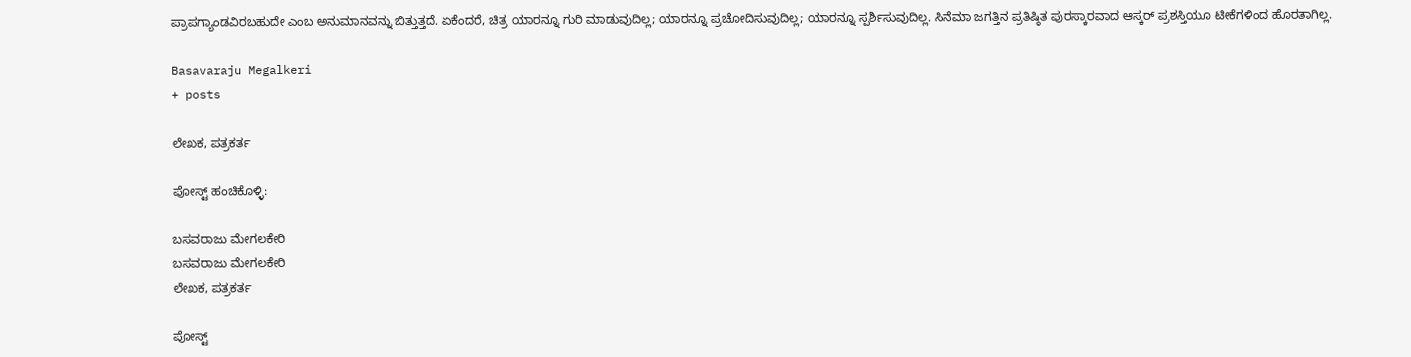ಪ್ರಾಪಗ್ಯಾಂಡವಿರಬಹುದೇ ಎಂಬ ಅನುಮಾನವನ್ನು ಬಿತ್ತುತ್ತದೆ. ಏಕೆಂದರೆ, ಚಿತ್ರ ಯಾರನ್ನೂ ಗುರಿ ಮಾಡುವುದಿಲ್ಲ; ಯಾರನ್ನೂ ಪ್ರಚೋದಿಸುವುದಿಲ್ಲ; ಯಾರನ್ನೂ ಸ್ಪರ್ಶಿಸುವುದಿಲ್ಲ. ಸಿನೆಮಾ ಜಗತ್ತಿನ ಪ್ರತಿಷ್ಠಿತ ಪುರಸ್ಕಾರವಾದ ಆಸ್ಕರ್ ಪ್ರಶಸ್ತಿಯೂ ಟೀಕೆಗಳಿಂದ ಹೊರತಾಗಿಲ್ಲ.

Basavaraju Megalkeri
+ posts

ಲೇಖಕ, ಪತ್ರಕರ್ತ

ಪೋಸ್ಟ್ ಹಂಚಿಕೊಳ್ಳಿ:

ಬಸವರಾಜು ಮೇಗಲಕೇರಿ
ಬಸವರಾಜು ಮೇಗಲಕೇರಿ
ಲೇಖಕ, ಪತ್ರಕರ್ತ

ಪೋಸ್ಟ್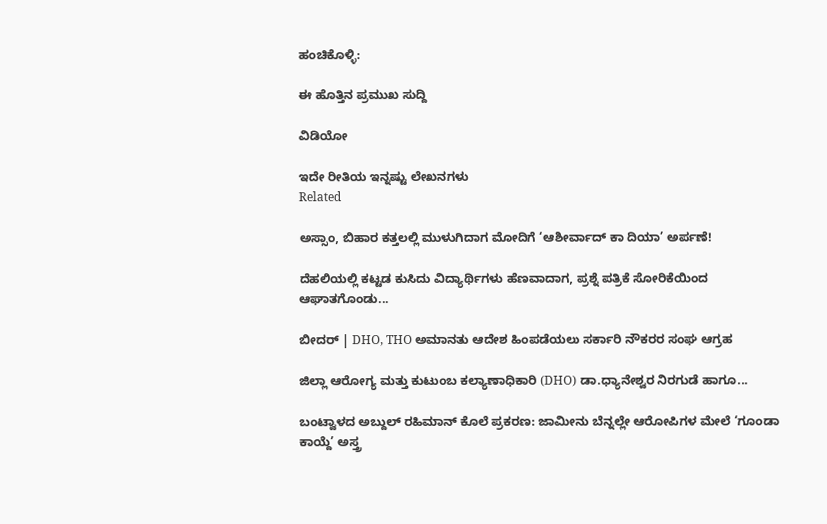ಹಂಚಿಕೊಳ್ಳಿ:

ಈ ಹೊತ್ತಿನ ಪ್ರಮುಖ ಸುದ್ದಿ

ವಿಡಿಯೋ

ಇದೇ ರೀತಿಯ ಇನ್ನಷ್ಟು ಲೇಖನಗಳು
Related

ಅಸ್ಸಾಂ, ಬಿಹಾರ ಕತ್ತಲಲ್ಲಿ ಮುಳುಗಿದಾಗ ಮೋದಿಗೆ ‘ಆಶೀರ್ವಾದ್ ಕಾ ದಿಯಾ’ ಅರ್ಪಣೆ!

ದೆಹಲಿಯಲ್ಲಿ ಕಟ್ಟಡ ಕುಸಿದು ವಿದ್ಯಾರ್ಥಿಗಳು ಹೆಣವಾದಾಗ, ಪ್ರಶ್ನೆ ಪತ್ರಿಕೆ ಸೋರಿಕೆಯಿಂದ ಆಘಾತಗೊಂಡು...

ಬೀದರ್‌ | DHO, THO ಅಮಾನತು ಆದೇಶ ಹಿಂಪಡೆಯಲು ಸರ್ಕಾರಿ ನೌಕರರ ಸಂಘ ಆಗ್ರಹ

ಜಿಲ್ಲಾ ಆರೋಗ್ಯ ಮತ್ತು ಕುಟುಂಬ ಕಲ್ಯಾಣಾಧಿಕಾರಿ (DHO) ಡಾ.ಧ್ಯಾನೇಶ್ವರ ನಿರಗುಡೆ ಹಾಗೂ...

ಬಂಟ್ವಾಳದ ಅಬ್ದುಲ್ ರಹಿಮಾನ್ ಕೊಲೆ ಪ್ರಕರಣ: ಜಾಮೀನು ಬೆನ್ನಲ್ಲೇ ಆರೋಪಿಗಳ ಮೇಲೆ ‘ಗೂಂಡಾ ಕಾಯ್ದೆ’ ಅಸ್ತ್ರ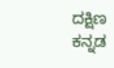ದಕ್ಷಿಣ ಕನ್ನಡ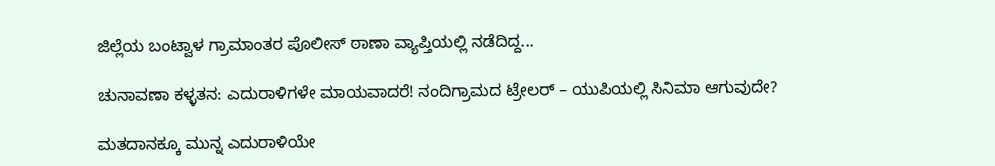ಜಿಲ್ಲೆಯ ಬಂಟ್ವಾಳ ಗ್ರಾಮಾಂತರ ಪೊಲೀಸ್ ಠಾಣಾ ವ್ಯಾಪ್ತಿಯಲ್ಲಿ ನಡೆದಿದ್ದ...

ಚುನಾವಣಾ ಕಳ್ಳತನ: ಎದುರಾಳಿಗಳೇ ಮಾಯವಾದರೆ! ನಂದಿಗ್ರಾಮದ ಟ್ರೇಲರ್ – ಯುಪಿಯಲ್ಲಿ ಸಿನಿಮಾ ಆಗುವುದೇ?

ಮತದಾನಕ್ಕೂ ಮುನ್ನ ಎದುರಾಳಿಯೇ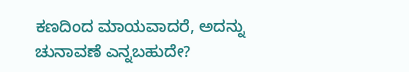ಕಣದಿಂದ ಮಾಯವಾದರೆ, ಅದನ್ನು ಚುನಾವಣೆ ಎನ್ನಬಹುದೇ?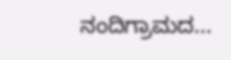ನಂದಿಗ್ರಾಮದ...